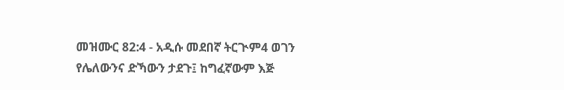መዝሙር 82:4 - አዲሱ መደበኛ ትርጒም4 ወገን የሌለውንና ድኻውን ታደጉ፤ ከግፈኛውም እጅ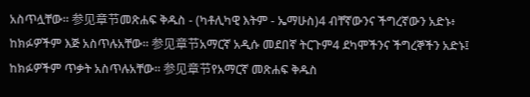አስጥሏቸው። 参见章节መጽሐፍ ቅዱስ - (ካቶሊካዊ እትም - ኤማሁስ)4 ብቸኛውንና ችግረኛውን አድኑ፥ ከክፉዎችም እጅ አስጥሉአቸው። 参见章节አማርኛ አዲሱ መደበኛ ትርጉም4 ደካሞችንና ችግረኞችን አድኑ፤ ከክፉዎችም ጥቃት አስጥሉአቸው። 参见章节የአማርኛ መጽሐፍ ቅዱስ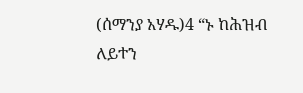(ሰማንያ አሃዱ)4 “ኑ ከሕዝብ ለይተን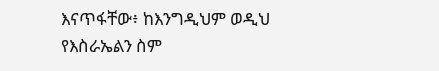እናጥፋቸው፥ ከእንግዲህም ወዲህ የእስራኤልን ስም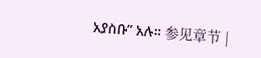አያስቡ” አሉ። 参见章节 |